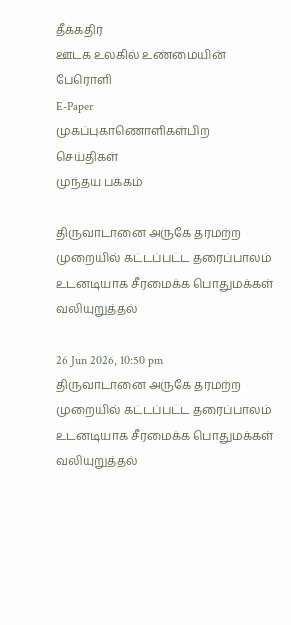தீக்கதிர்
ஊடக உலகில் உண்மையின் பேரொளி
E-Paper
முகப்புகாணொளிகள்பிற செய்திகள்
முந்தய பக்கம்

திருவாடானை அருகே தரமற்ற முறையில் கட்டப்பட்ட தரைப்பாலம் உடனடியாக சீரமைக்க பொதுமக்கள் வலியுறுத்தல்

26 Jun 2026, 10:50 pm
திருவாடானை அருகே தரமற்ற முறையில் கட்டப்பட்ட தரைப்பாலம் உடனடியாக சீரமைக்க பொதுமக்கள் வலியுறுத்தல்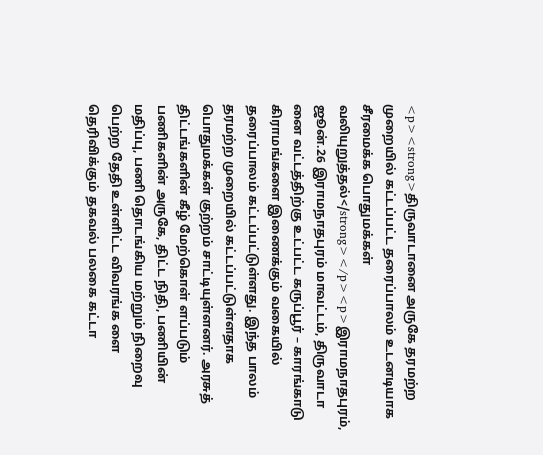<p><strong>திருவாடானை அருகே தரமற்ற முறையில் கட்டப்பட்ட தரைப்பாலம் உடனடியாக சீரமைக்க பொதுமக்கள் வலியுறுத்தல்</strong></p><p>இராமநாதபுரம், ஜூன்.26 இராமநாதபுரம் மாவட்டம், திருவாடா னை வட்டத்திற்கு உட்பட்ட கருப்பூர் – காரங்காடு கிராமங்களை இணைக்கும் வகையில் தரைப்பாலம் கட்டப்பட்டுள்ளது. இந்த பாலம் தரமற்ற முறையில் கட்டப்பட்டுள்ளதாக பொதுமக்கள் குற்றம் சாட்டியுள்ளனர். அரசுத் திட்டங்களின் கீழ் மேற்கொள் ளப்படும் பணிகளின் அருகே, திட்ட நிதி, பணியின் மதிப்பு, பணி தொடங்கிய மற்றும் நிறைவு பெற்ற தேதி உள்ளிட்ட விவரங்க ளை தெரிவிக்கும் தகவல் பலகை கட்டா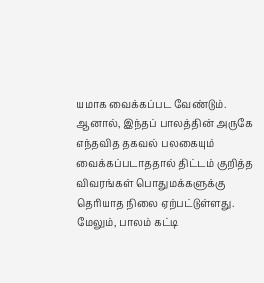யமாக வைக்கப்பட வேண்டும். ஆனால், இந்தப் பாலத்தின் அருகே எந்தவித தகவல் பலகையும் வைக்கப்படாததால் திட்டம் குறித்த விவரங்கள் பொதுமக்களுக்கு தெரியாத நிலை ஏற்பட்டுள்ளது. மேலும், பாலம் கட்டி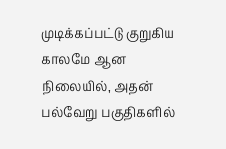முடிக்கப்பட்டு குறுகிய காலமே ஆன நிலையில், அதன் பல்வேறு பகுதிகளில்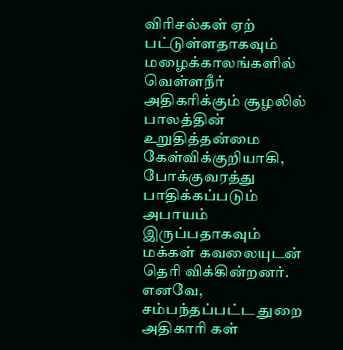விரிசல்கள் ஏற் பட்டுள்ளதாகவும் மழைக்காலங்களில் வெள்ளநீர் அதிகரிக்கும் சூழலில் பாலத்தின் உறுதித்தன்மை கேள்விக்குறியாகி, போக்குவரத்து பாதிக்கப்படும் அபாயம் இருப்பதாகவும் மக்கள் கவலையுடன் தெரி விக்கின்றனர். எனவே, சம்பந்தப்பட்ட துறை அதிகாரி கள்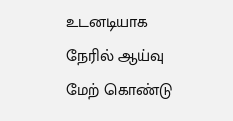உடனடியாக நேரில் ஆய்வு மேற் கொண்டு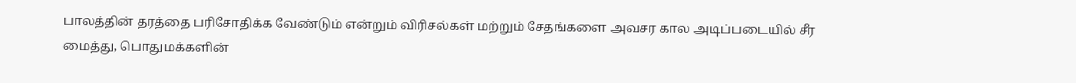பாலத்தின் தரத்தை பரிசோதிக்க வேண்டும் என்றும் விரிசல்கள் மற்றும் சேதங்களை அவசர கால அடிப்படையில் சீர மைத்து, பொதுமக்களின்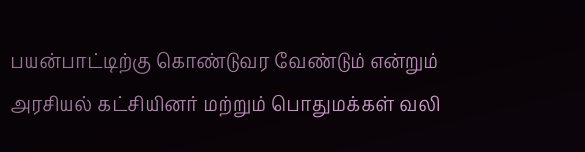பயன்பாட்டிற்கு கொண்டுவர வேண்டும் என்றும் அரசியல் கட்சியினர் மற்றும் பொதுமக்கள் வலி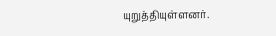யுறுத்தியுள்ளனர்.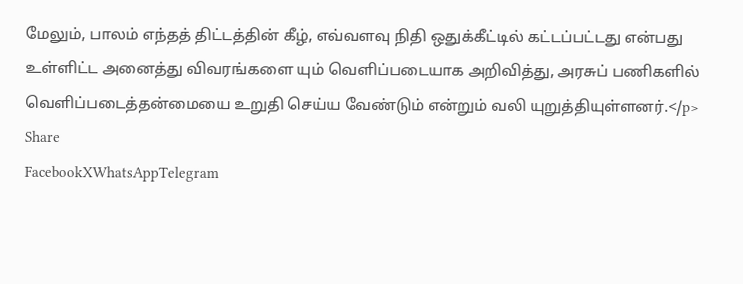மேலும், பாலம் எந்தத் திட்டத்தின் கீழ், எவ்வளவு நிதி ஒதுக்கீட்டில் கட்டப்பட்டது என்பது உள்ளிட்ட அனைத்து விவரங்களை யும் வெளிப்படையாக அறிவித்து, அரசுப் பணிகளில் வெளிப்படைத்தன்மையை உறுதி செய்ய வேண்டும் என்றும் வலி யுறுத்தியுள்ளனர்.</p>
Share
FacebookXWhatsAppTelegram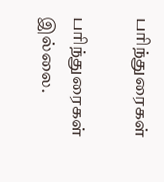பரிந்துரைகள்

பரிந்துரைகள் இல்லை.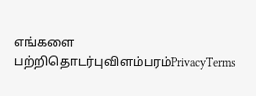எங்களை பற்றிதொடர்புவிளம்பரம்PrivacyTerms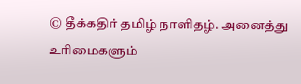© தீக்கதிர் தமிழ் நாளிதழ். அனைத்து உரிமைகளும்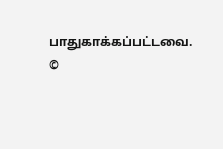பாதுகாக்கப்பட்டவை.
©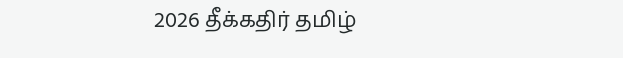2026 தீக்கதிர் தமிழ்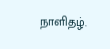நாளிதழ்.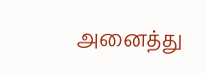அனைத்து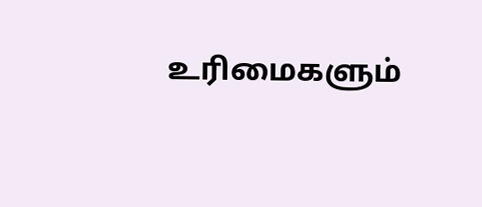உரிமைகளும்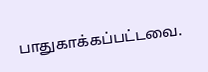பாதுகாக்கப்பட்டவை.